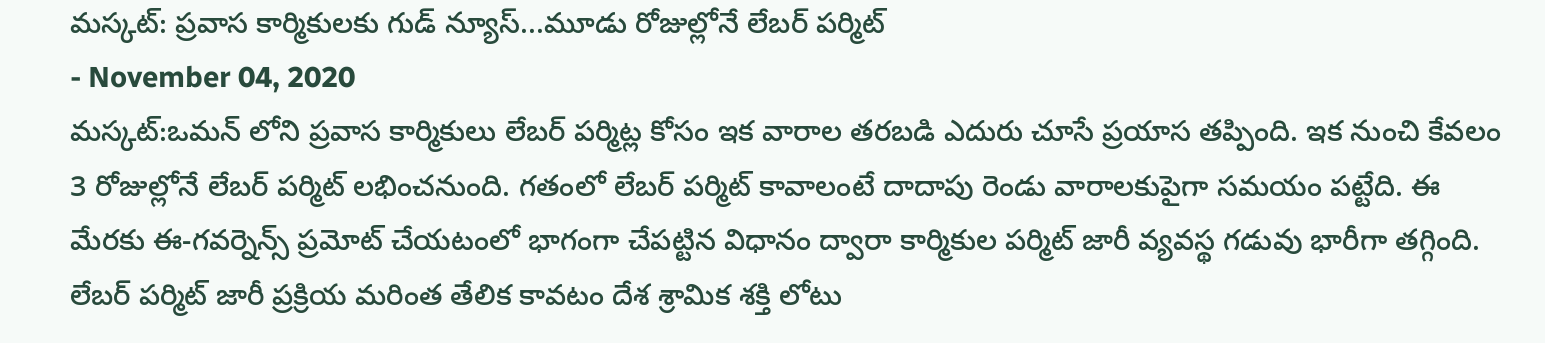మస్కట్: ప్రవాస కార్మికులకు గుడ్ న్యూస్...మూడు రోజుల్లోనే లేబర్ పర్మిట్
- November 04, 2020
మస్కట్:ఒమన్ లోని ప్రవాస కార్మికులు లేబర్ పర్మిట్ల కోసం ఇక వారాల తరబడి ఎదురు చూసే ప్రయాస తప్పింది. ఇక నుంచి కేవలం 3 రోజుల్లోనే లేబర్ పర్మిట్ లభించనుంది. గతంలో లేబర్ పర్మిట్ కావాలంటే దాదాపు రెండు వారాలకుపైగా సమయం పట్టేది. ఈ మేరకు ఈ-గవర్నెన్స్ ప్రమోట్ చేయటంలో భాగంగా చేపట్టిన విధానం ద్వారా కార్మికుల పర్మిట్ జారీ వ్యవస్థ గడువు భారీగా తగ్గింది. లేబర్ పర్మిట్ జారీ ప్రక్రియ మరింత తేలిక కావటం దేశ శ్రామిక శక్తి లోటు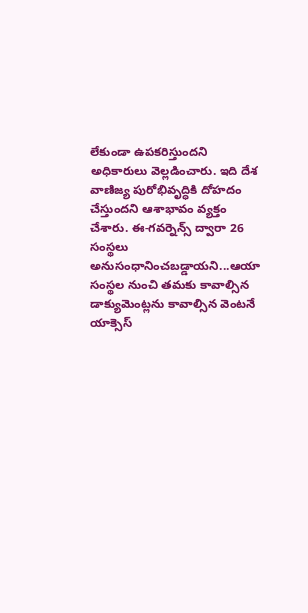లేకుండా ఉపకరిస్తుందని అధికారులు వెల్లడించారు. ఇది దేశ వాణిజ్య పురోభివృద్ధికి దోహదం చేస్తుందని ఆశాభావం వ్యక్తం చేశారు. ఈ-గవర్నెన్స్ ద్వారా 26 సంస్థలు అనుసంధానించబడ్డాయని...ఆయా సంస్థల నుంచి తమకు కావాల్సిన డాక్యుమెంట్లను కావాల్సిన వెంటనే యాక్సెస్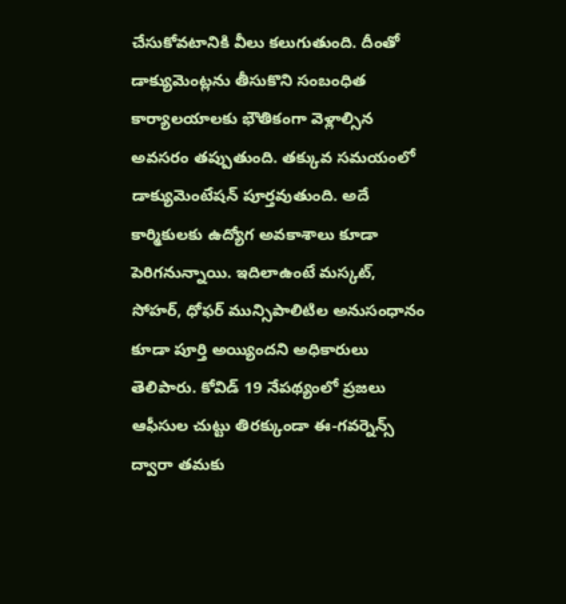చేసుకోవటానికి వీలు కలుగుతుంది. దీంతో డాక్యుమెంట్లను తీసుకొని సంబంధిత కార్యాలయాలకు భౌతికంగా వెళ్లాల్సిన అవసరం తప్పుతుంది. తక్కువ సమయంలో డాక్యుమెంటేషన్ పూర్తవుతుంది. అదే కార్మికులకు ఉద్యోగ అవకాశాలు కూడా పెరిగనున్నాయి. ఇదిలాఉంటే మస్కట్, సోహర్, ధోఫర్ మున్సిపాలిటిల అనుసంధానం కూడా పూర్తి అయ్యిందని అధికారులు తెలిపారు. కోవిడ్ 19 నేపథ్యంలో ప్రజలు ఆఫీసుల చుట్టు తిరక్కుండా ఈ-గవర్నెన్స్ ద్వారా తమకు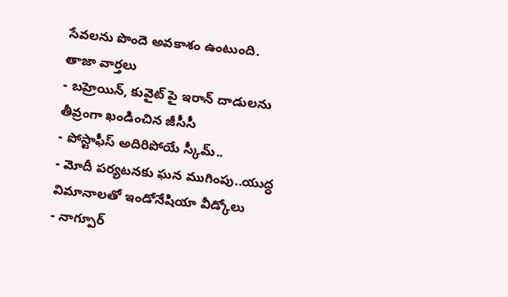సేవలను పొందె అవకాశం ఉంటుంది.
తాజా వార్తలు
- బహ్రెయిన్, కువైట్ పై ఇరాన్ దాడులను తీవ్రంగా ఖండించిన జీసీసీ
- పోస్టాఫీస్ అదిరిపోయే స్కీమ్..
- మోదీ పర్యటనకు ఘన ముగింపు..యుద్ధ విమానాలతో ఇండోనేషియా వీడ్కోలు
- నాగ్పూర్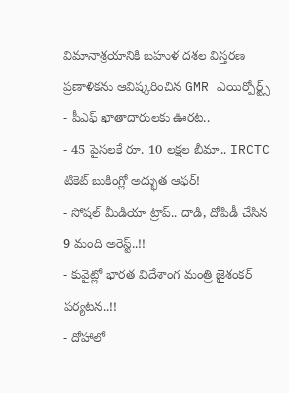విమానాశ్రయానికి బహుళ దశల విస్తరణ ప్రణాళికను ఆవిష్కరించిన GMR ఎయిర్పోర్ట్స్
- పీఎఫ్ ఖాతాదారులకు ఊరట..
- 45 పైసలకే రూ. 10 లక్షల బీమా.. IRCTC టికెట్ బుకింగ్లో అద్భుత ఆఫర్!
- సోషల్ మీడియా ట్రాప్.. దాడి, దోపిడీ చేసిన 9 మంది అరెస్ట్..!!
- కువైట్లో భారత విదేశాంగ మంత్రి జైశంకర్ పర్యటన..!!
- దోహాలో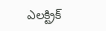ఎలక్ట్రిక్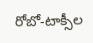రోబో-టాక్సీల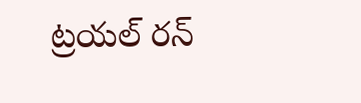ట్రయల్ రన్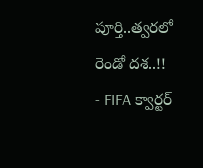పూర్తి..త్వరలో రెండో దశ..!!
- FIFA క్వార్టర్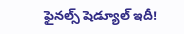ఫైనల్స్ షెడ్యూల్ ఇదీ!